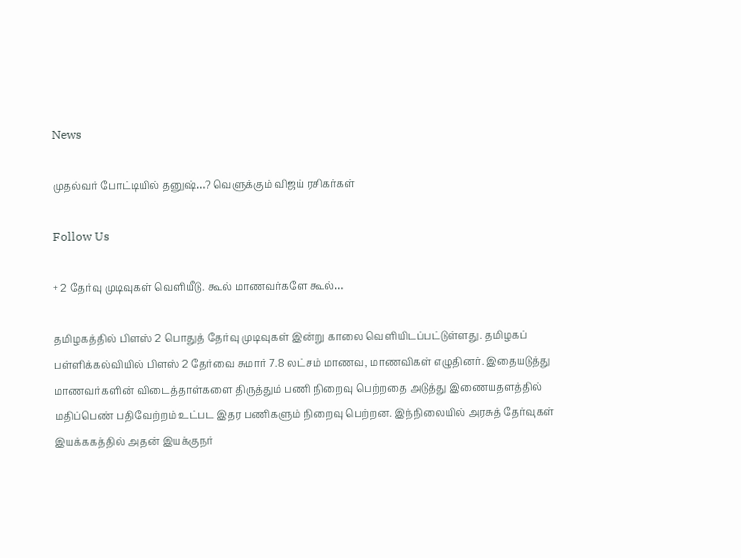News

முதல்வர் போட்டியில் தனுஷ்…? வெளுக்கும் விஜய் ரசிகர்கள்

Follow Us

+ 2 தேர்வு முடிவுகள் வெளியீடு. கூல் மாணவர்களே கூல்…

தமிழகத்தில் பிளஸ் 2 பொதுத் தேர்வு முடிவுகள் இன்று காலை வெளியிடப்பட்டுள்ளது. தமிழகப் பள்ளிக்கல்வியில் பிளஸ் 2 தேர்வை சுமார் 7.8 லட்சம் மாணவ, மாணவிகள் எழுதினர். இதையடுத்து மாணவர்களின் விடைத்தாள்களை திருத்தும் பணி நிறைவு பெற்றதை அடுத்து இணையதளத்தில் மதிப்பெண் பதிவேற்றம் உட்பட இதர பணிகளும் நிறைவு பெற்றன. இந்நிலையில் அரசுத் தேர்வுகள் இயக்ககத்தில் அதன் இயக்குநர்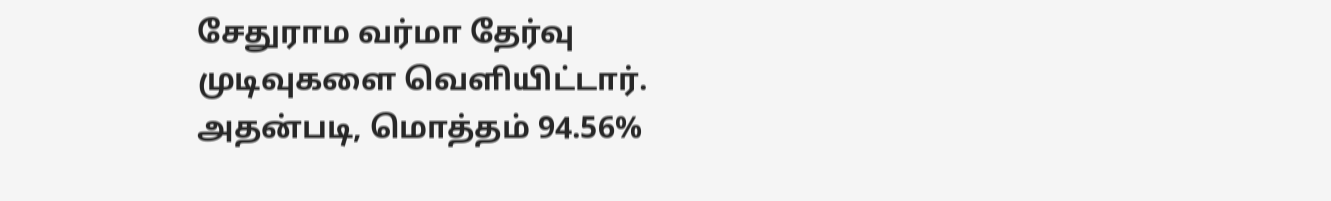சேதுராம வர்மா தேர்வு முடிவுகளை வெளியிட்டார். அதன்படி, மொத்தம் 94.56%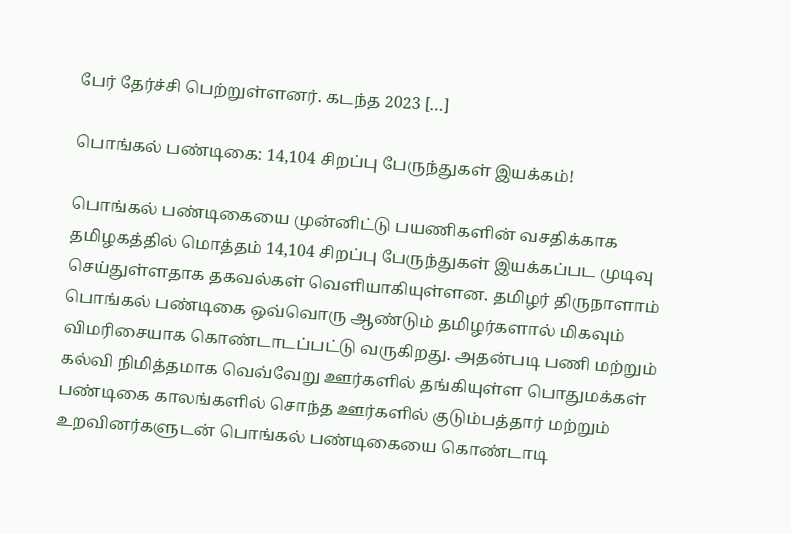பேர் தேர்ச்சி பெற்றுள்ளனர். கடந்த 2023 […]

பொங்கல் பண்டிகை: 14,104 சிறப்பு பேருந்துகள் இயக்கம்!

பொங்கல் பண்டிகையை முன்னிட்டு பயணிகளின் வசதிக்காக தமிழகத்தில் மொத்தம் 14,104 சிறப்பு பேருந்துகள் இயக்கப்பட முடிவு செய்துள்ளதாக தகவல்கள் வெளியாகியுள்ளன. தமிழர் திருநாளாம் பொங்கல் பண்டிகை ஒவ்வொரு ஆண்டும் தமிழர்களால் மிகவும் விமரிசையாக கொண்டாடப்பட்டு வருகிறது. அதன்படி பணி மற்றும் கல்வி நிமித்தமாக வெவ்வேறு ஊர்களில் தங்கியுள்ள பொதுமக்கள் பண்டிகை காலங்களில் சொந்த ஊர்களில் குடும்பத்தார் மற்றும் உறவினர்களுடன் பொங்கல் பண்டிகையை கொண்டாடி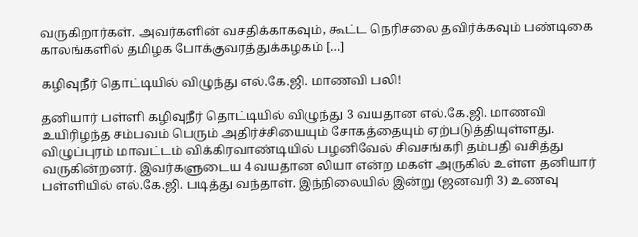வருகிறார்கள். அவர்களின் வசதிக்காகவும், கூட்ட நெரிசலை தவிர்க்கவும் பண்டிகை காலங்களில் தமிழக போக்குவரத்துக்கழகம் […]

கழிவுநீர் தொட்டியில் விழுந்து எல்.கே.ஜி. மாணவி பலி!

தனியார் பள்ளி கழிவுநீர் தொட்டியில் விழுந்து 3 வயதான எல்.கே.ஜி. மாணவி உயிரிழந்த சம்பவம் பெரும் அதிர்ச்சியையும் சோகத்தையும் ஏற்படுத்தியுள்ளது. விழுப்புரம் மாவட்டம் விக்கிரவாண்டியில் பழனிவேல் சிவசங்கரி தம்பதி வசித்து வருகின்றனர். இவர்களுடைய 4 வயதான லியா என்ற மகள் அருகில் உள்ள தனியார் பள்ளியில் எல்.கே.ஜி. படித்து வந்தாள். இந்நிலையில் இன்று (ஜனவரி 3) உணவு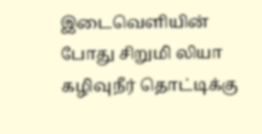இடைவெளியின் போது சிறுமி லியா கழிவுநீர் தொட்டிக்கு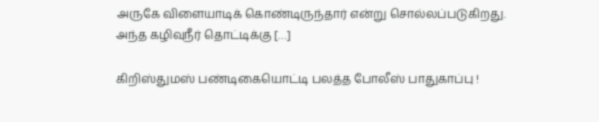அருகே விளையாடிக் கொண்டிருந்தார் என்று சொல்லப்படுகிறது. அந்த கழிவுநீர் தொட்டிக்கு […]

கிறிஸ்துமஸ் பண்டிகையொட்டி பலத்த போலீஸ் பாதுகாப்பு !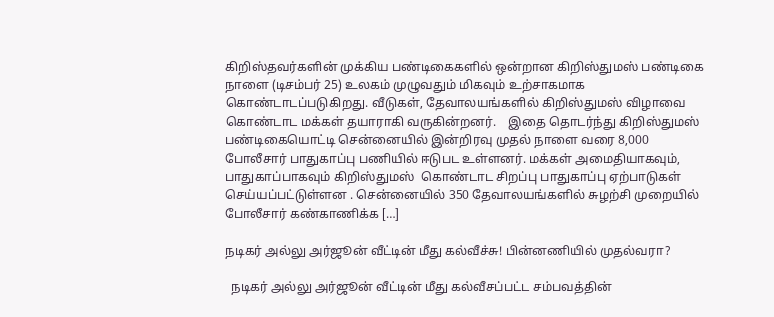கிறிஸ்தவர்களின் முக்கிய பண்டிகைகளில் ஒன்றான கிறிஸ்துமஸ் பண்டிகை நாளை (டிசம்பர் 25) உலகம் முழுவதும் மிகவும் உற்சாகமாக கொண்டாடப்படுகிறது. வீடுகள், தேவாலயங்களில் கிறிஸ்துமஸ் விழாவை கொண்டாட மக்கள் தயாராகி வருகின்றனர்.    இதை தொடர்ந்து கிறிஸ்துமஸ் பண்டிகையொட்டி சென்னையில் இன்றிரவு முதல் நாளை வரை 8,000 போலீசார் பாதுகாப்பு பணியில் ஈடுபட உள்ளனர். மக்கள் அமைதியாகவும், பாதுகாப்பாகவும் கிறிஸ்துமஸ்  கொண்டாட சிறப்பு பாதுகாப்பு ஏற்பாடுகள் செய்யப்பட்டுள்ளன . சென்னையில் 350 தேவாலயங்களில் சுழற்சி முறையில் போலீசார் கண்காணிக்க […]

நடிகர் அல்லு அர்ஜூன் வீட்டின் மீது கல்வீச்சு! பின்னணியில் முதல்வரா?

  நடிகர் அல்லு அர்ஜூன் வீட்டின் மீது கல்வீசப்பட்ட சம்பவத்தின்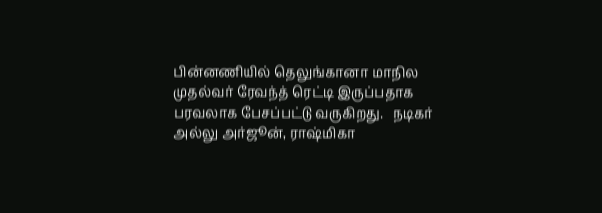பின்னணியில் தெலுங்கானா மாநில முதல்வர் ரேவந்த் ரெட்டி இருப்பதாக பரவலாக பேசப்பட்டு வருகிறது.   நடிகர் அல்லு அர்ஜூன், ராஷ்மிகா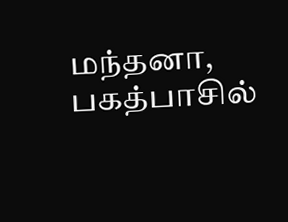மந்தனா, பகத்பாசில்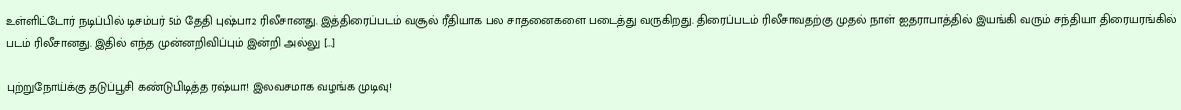உள்ளிட்டோர் நடிப்பில் டிசம்பர் 5ம் தேதி புஷ்பா2 ரிலீசானது. இத்திரைப்படம் வசூல் ரீதியாக பல சாதனைகளை படைத்து வருகிறது. திரைப்படம் ரிலீசாவதற்கு முதல் நாள் ஐதராபாத்தில் இயங்கி வரும் சந்தியா திரையரங்கில் படம் ரிலீசானது. இதில் எந்த முன்னறிவிப்பும் இன்றி அல்லு […]

புற்றுநோய்க்கு தடுப்பூசி கண்டுபிடித்த ரஷ்யா! இலவசமாக வழங்க முடிவு!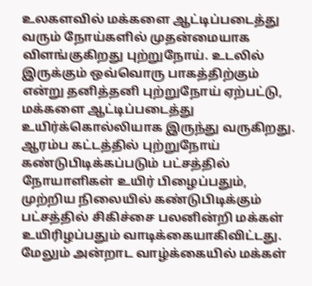உலகளவில் மக்களை ஆட்டிப்படைத்து வரும் நோய்களில் முதன்மையாக விளங்குகிறது புற்றுநோய். உடலில் இருக்கும் ஒவ்வொரு பாகத்திற்கும் என்று தனித்தனி புற்றுநோய் ஏற்பட்டு, மக்களை ஆட்டிப்படைத்து உயிர்க்கொல்லியாக இருந்து வருகிறது. ஆரம்ப கட்டத்தில் புற்றுநோய் கண்டுபிடிக்கப்படும் பட்சத்தில் நோயாளிகள் உயிர் பிழைப்பதும், முற்றிய நிலையில் கண்டுபிடிக்கும் பட்சத்தில் சிகிச்சை பலனின்றி மக்கள் உயிரிழப்பதும் வாடிக்கையாகிவிட்டது.    மேலும் அன்றாட வாழ்க்கையில் மக்கள்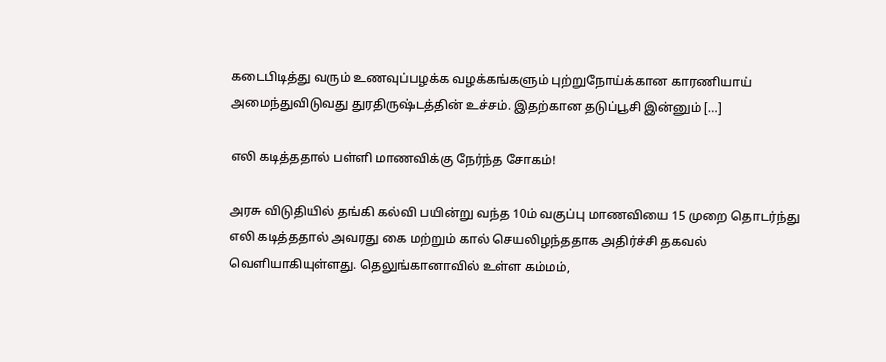கடைபிடித்து வரும் உணவுப்பழக்க வழக்கங்களும் புற்றுநோய்க்கான காரணியாய் அமைந்துவிடுவது துரதிருஷ்டத்தின் உச்சம். இதற்கான தடுப்பூசி இன்னும் […]

எலி கடித்ததால் பள்ளி மாணவிக்கு நேர்ந்த சோகம்!

அரசு விடுதியில் தங்கி கல்வி பயின்று வந்த 10ம் வகுப்பு மாணவியை 15 முறை தொடர்ந்து எலி கடித்ததால் அவரது கை மற்றும் கால் செயலிழந்ததாக அதிர்ச்சி தகவல் வெளியாகியுள்ளது. தெலுங்கானாவில் உள்ள கம்மம்,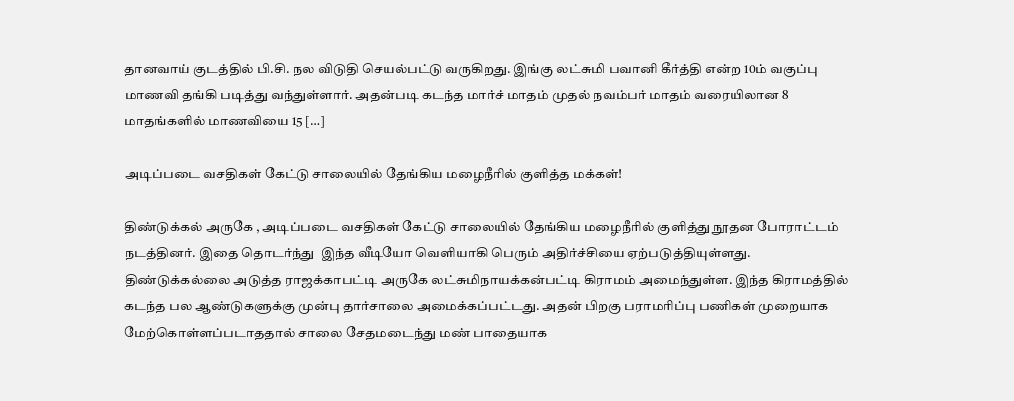தானவாய் குடத்தில் பி.சி. நல விடுதி செயல்பட்டு வருகிறது. இங்கு லட்சுமி பவானி கீர்த்தி என்ற 10ம் வகுப்பு மாணவி தங்கி படித்து வந்துள்ளார். அதன்படி கடந்த மார்ச் மாதம் முதல் நவம்பர் மாதம் வரையிலான 8 மாதங்களில் மாணவியை 15 […]

அடிப்படை வசதிகள் கேட்டு சாலையில் தேங்கிய மழைநீரில் குளித்த மக்கள்!

திண்டுக்கல் அருகே , அடிப்படை வசதிகள் கேட்டு சாலையில் தேங்கிய மழைநீரில் குளித்து நூதன போராட்டம் நடத்தினர். இதை தொடர்ந்து  இந்த வீடியோ வெளியாகி பெரும் அதிர்ச்சியை ஏற்படுத்தியுள்ளது.    திண்டுக்கல்லை அடுத்த ராஜக்காபட்டி அருகே லட்சுமிநாயக்கன்பட்டி கிராமம் அமைந்துள்ள. இந்த கிராமத்தில் கடந்த பல ஆண்டுகளுக்கு முன்பு தார்சாலை அமைக்கப்பட்டது. அதன் பிறகு பராமரிப்பு பணிகள் முறையாக மேற்கொள்ளப்படாததால் சாலை சேதமடைந்து மண் பாதையாக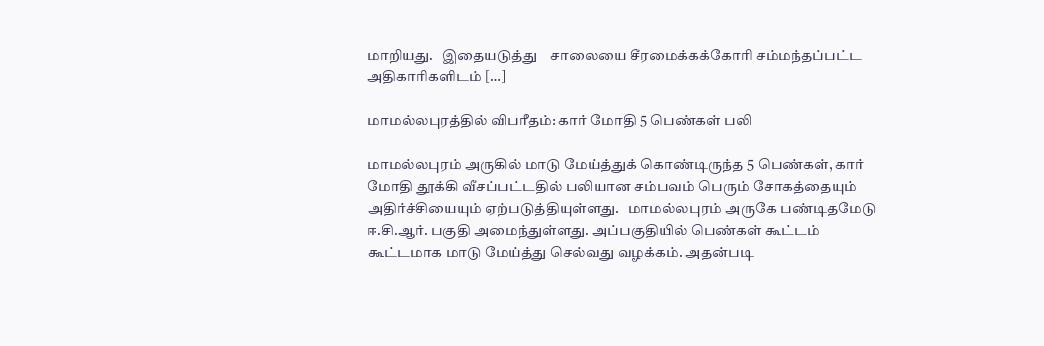மாறியது.   இதையடுத்து    சாலையை சீரமைக்கக்கோரி சம்மந்தப்பட்ட அதிகாரிகளிடம் […]

மாமல்லபுரத்தில் விபரீதம்: கார் மோதி 5 பெண்கள் பலி

மாமல்லபுரம் அருகில் மாடு மேய்த்துக் கொண்டிருந்த 5 பெண்கள், கார் மோதி தூக்கி வீசப்பட்டதில் பலியான சம்பவம் பெரும் சோகத்தையும் அதிர்ச்சியையும் ஏற்படுத்தியுள்ளது.   மாமல்லபுரம் அருகே பண்டிதமேடு ஈ.சி.ஆர். பகுதி அமைந்துள்ளது. அப்பகுதியில் பெண்கள் கூட்டம் கூட்டமாக மாடு மேய்த்து செல்வது வழக்கம். அதன்படி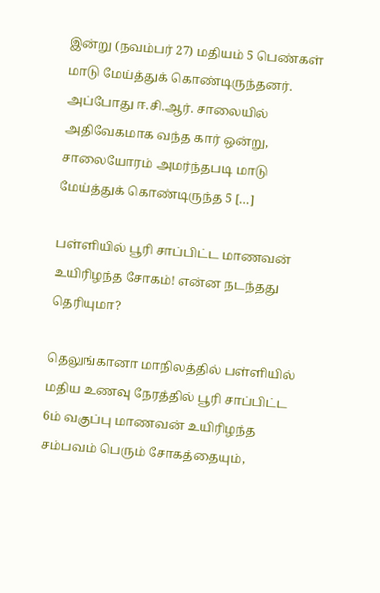இன்று (நவம்பர் 27) மதியம் 5 பெண்கள் மாடு மேய்த்துக் கொண்டிருந்தனர். அப்போது ஈ.சி.ஆர். சாலையில் அதிவேகமாக வந்த கார் ஒன்று, சாலையோரம் அமர்ந்தபடி மாடு மேய்த்துக் கொண்டிருந்த 5 […]

பள்ளியில் பூரி சாப்பிட்ட மாணவன் உயிரிழந்த சோகம்! என்ன நடந்தது தெரியுமா?

தெலுங்கானா மாநிலத்தில் பள்ளியில் மதிய உணவு நேரத்தில் பூரி சாப்பிட்ட 6ம் வகுப்பு மாணவன் உயிரிழந்த சம்பவம் பெரும் சோகத்தையும்,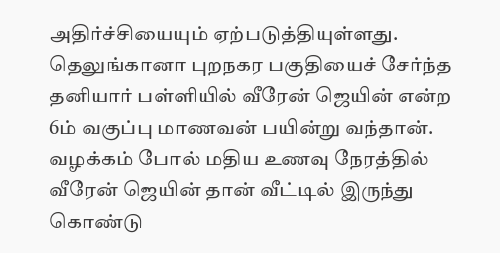அதிர்ச்சியையும் ஏற்படுத்தியுள்ளது. தெலுங்கானா புறநகர பகுதியைச் சேர்ந்த தனியார் பள்ளியில் வீரேன் ஜெயின் என்ற 6ம் வகுப்பு மாணவன் பயின்று வந்தான். வழக்கம் போல் மதிய உணவு நேரத்தில் வீரேன் ஜெயின் தான் வீட்டில் இருந்து கொண்டு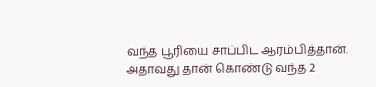வந்த பூரியை சாப்பிட ஆரம்பித்தான். அதாவது தான் கொண்டு வந்த 2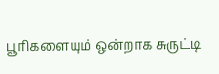பூரிகளையும் ஒன்றாக சுருட்டி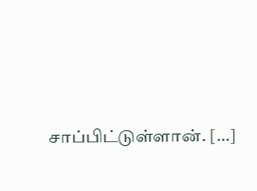சாப்பிட்டுள்ளான். […]